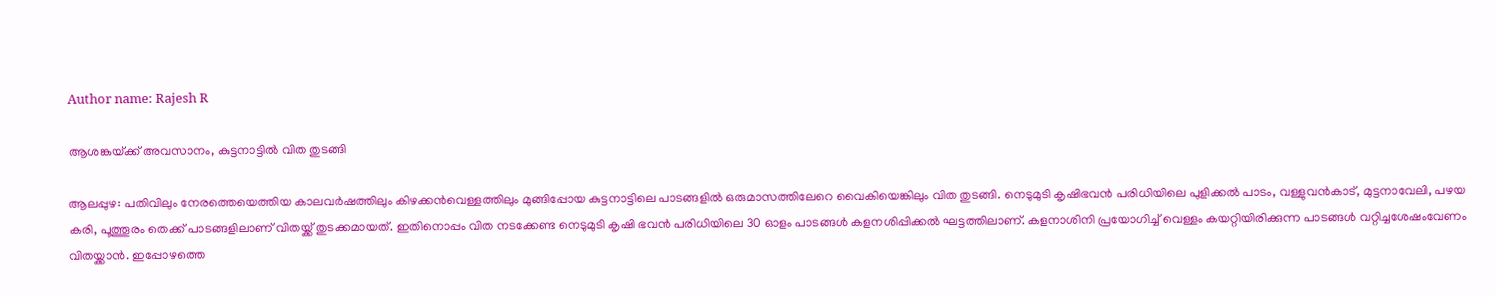Author name: Rajesh R

ആശങ്കയ്‌ക്ക് അവസാനം, കുട്ടനാട്ടിൽ വിത തുടങ്ങി

ആലപ്പുഴ: പതിവിലും നേരത്തെയെത്തിയ കാലവർഷത്തിലും കിഴക്കൻവെള്ളത്തിലും മുങ്ങിപ്പോയ കുട്ടനാട്ടിലെ പാടങ്ങളിൽ ഒരുമാസത്തിലേറെ വൈകിയെങ്കിലും വിത തുടങ്ങി. നെടുമുടി കൃഷിഭവൻ പരിധിയിലെ പുളിക്കൽ പാടം, വള്ളുവൻകാട്, മുട്ടനാവേലി, പഴയ കരി, പൂത്തൂരം തെക്ക് പാടങ്ങളിലാണ് വിതയ്ക്ക് തുടക്കമായത്. ഇതിനൊപ്പം വിത നടക്കേണ്ട നെടുമുടി കൃഷി ഭവൻ പരിധിയിലെ 30 ഓളം പാടങ്ങൾ കളനശിപ്പിക്കൽ ഘട്ടത്തിലാണ്. കളനാശിനി പ്രയോഗിച്ച് വെള്ളം കയറ്റിയിരിക്കുന്ന പാടങ്ങൾ വറ്റിച്ചശേഷംവേണം വിതയ്ക്കാൻ. ഇപ്പോഴത്തെ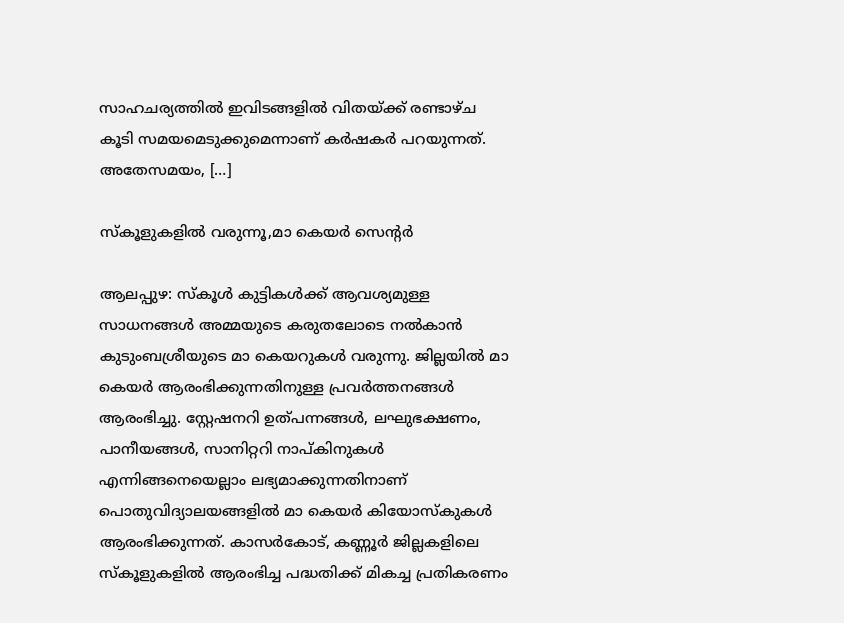സാഹചര്യത്തിൽ ഇവിടങ്ങളിൽ വിതയ്ക്ക് രണ്ടാഴ്ച കൂടി സമയമെടുക്കുമെന്നാണ് കർഷകർ പറയുന്നത്. അതേസമയം, […]

സ്കൂളുകളിൽ വരുന്നൂ,മാ കെയർ സെന്റർ

ആലപ്പുഴ: സ്കൂൾ കുട്ടികൾക്ക് ആവശ്യമുള്ള സാധനങ്ങൾ അമ്മയുടെ കരുതലോടെ നൽകാൻ കുടുംബശ്രീയുടെ മാ കെയറുകൾ വരുന്നു. ജില്ലയിൽ മാ കെയർ ആരംഭിക്കുന്നതിനുള്ള പ്രവർത്തനങ്ങൾ ആരംഭിച്ചു. സ്റ്റേഷനറി ഉത്പന്നങ്ങൾ, ലഘുഭക്ഷണം, പാനീയങ്ങൾ, സാനിറ്ററി നാപ്കിനുകൾ എന്നിങ്ങനെയെല്ലാം ലഭ്യമാക്കുന്നതിനാണ് പൊതുവിദ്യാലയങ്ങളിൽ മാ കെയർ കിയോസ്കുകൾ ആരംഭിക്കുന്നത്. കാസർകോട്, കണ്ണൂർ ജില്ലകളിലെ സ്കൂളുകളിൽ ആരംഭിച്ച പദ്ധതിക്ക് മികച്ച പ്രതികരണം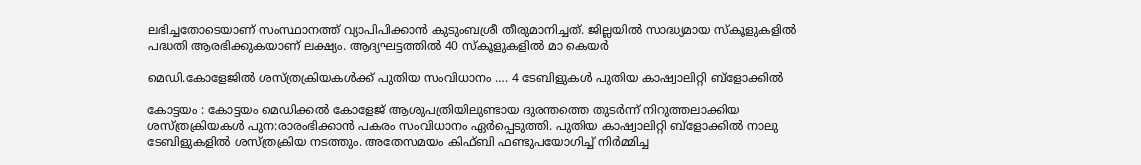ലഭിച്ചതോടെയാണ് സംസ്ഥാനത്ത് വ്യാപിപിക്കാൻ കുടുംബശ്രീ തീരുമാനിച്ചത്. ജില്ലയിൽ സാദ്ധ്യമായ സ്കൂളുകളിൽ പദ്ധതി ആരഭിക്കുകയാണ് ലക്ഷ്യം. ആദ്യഘട്ടത്തിൽ 40 സ്കൂളുകളിൽ മാ കെയർ

മെഡി.കോളേജിൽ ശസ്ത്രക്രിയകൾക്ക് പുതിയ സംവിധാനം …. 4 ടേബിളുകൾ പുതിയ കാഷ്വാലിറ്റി ബ്ളോക്കിൽ

കോട്ടയം : കോട്ടയം മെഡിക്കൽ കോളേജ് ആശുപത്രിയിലുണ്ടായ ദുരന്തത്തെ തുടർന്ന് നിറുത്തലാക്കിയ ശസ്ത്രക്രിയകൾ പുന:രാരംഭിക്കാൻ പകരം സംവിധാനം ഏർപ്പെടുത്തി. പുതിയ കാഷ്വാലിറ്റി ബ്ളോക്കിൽ നാലു ടേബിളുകളിൽ ശസ്ത്രക്രിയ നടത്തും. അതേസമയം കിഫ്ബി ഫണ്ടുപയോഗിച്ച് നിർമ്മിച്ച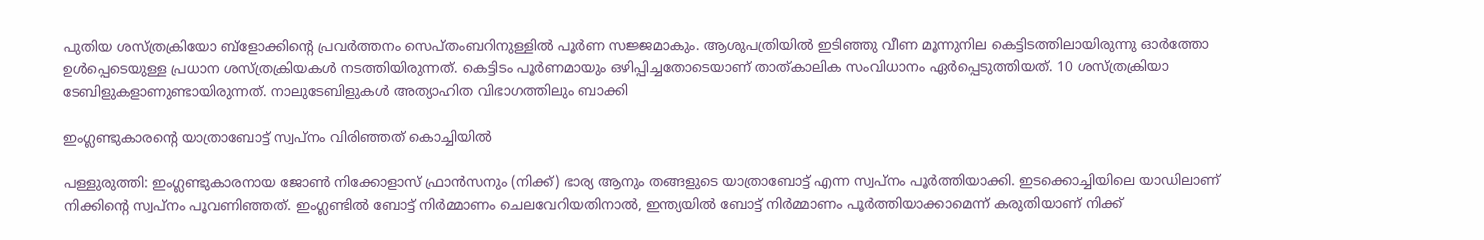പുതിയ ശസ്ത്രക്രിയോ ബ്ളോക്കിന്റെ പ്രവർത്തനം സെപ്തംബറിനുള്ളിൽ പൂർണ സജ്ജമാകും. ആശുപത്രിയിൽ ഇടിഞ്ഞു വീണ മൂന്നുനില കെട്ടിടത്തിലായിരുന്നു ഓർത്തോ ഉൾപ്പെടെയുള്ള പ്രധാന ശസ്ത്രക്രിയകൾ നടത്തിയിരുന്നത്. കെട്ടിടം പൂർണമായും ഒഴിപ്പിച്ചതോടെയാണ് താത്കാലിക സംവിധാനം ഏർപ്പെടുത്തിയത്. 10 ശസ്ത്രക്രിയാ ടേബിളുകളാണുണ്ടായിരുന്നത്. നാലുടേബിളുകൾ അത്യാഹിത വിഭാഗത്തിലും ബാക്കി

ഇംഗ്ലണ്ടുകാരന്റെ യാത്രാബോട്ട് സ്വപ്നം വിരിഞ്ഞത് കൊച്ചിയിൽ

പള്ളുരുത്തി: ഇംഗ്ലണ്ടുകാരനായ ജോൺ നിക്കോളാസ് ഫ്രാൻസനും (നിക്ക്) ഭാര്യ ആനും തങ്ങളുടെ യാത്രാബോട്ട് എന്ന സ്വപ്നം പൂർത്തിയാക്കി. ഇടക്കൊച്ചിയിലെ യാഡിലാണ് നിക്കിന്റെ സ്വപ്നം പൂവണിഞ്ഞത്. ഇംഗ്ലണ്ടിൽ ബോട്ട് നിർമ്മാണം ചെലവേറിയതിനാൽ, ഇന്ത്യയിൽ ബോട്ട് നിർമ്മാണം പൂർത്തിയാക്കാമെന്ന് കരുതിയാണ് നിക്ക്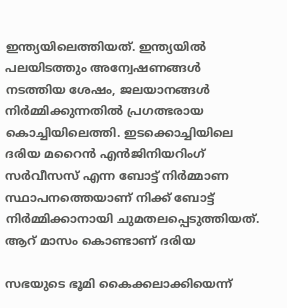ഇന്ത്യയിലെത്തിയത്. ഇന്ത്യയിൽ പലയിടത്തും അന്വേഷണങ്ങൾ നടത്തിയ ശേഷം, ജലയാനങ്ങൾ നിർമ്മിക്കുന്നതിൽ പ്രഗത്ഭരായ കൊച്ചിയിലെത്തി. ഇടക്കൊച്ചിയിലെ ദരിയ മറൈൻ എൻജിനിയറിംഗ് സർവീസസ് എന്ന ബോട്ട് നിർമ്മാണ സ്ഥാപനത്തെയാണ് നിക്ക് ബോട്ട് നിർമ്മിക്കാനായി ചുമതലപ്പെടുത്തിയത്. ആറ് മാസം കൊണ്ടാണ് ദരിയ

സഭയുടെ ഭൂമി കൈക്കലാക്കിയെന്ന്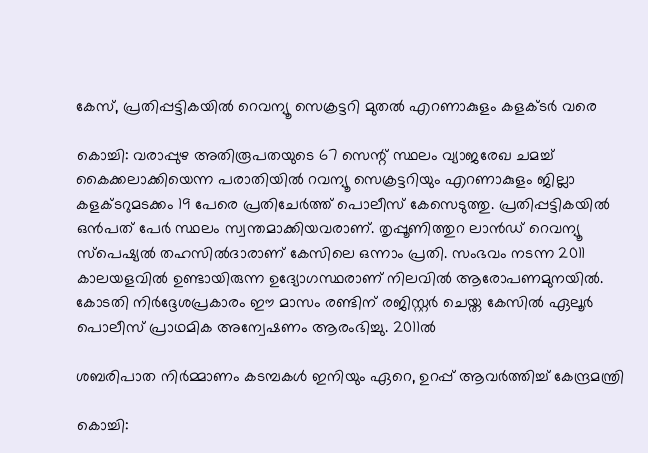കേസ്, പ്രതിപ്പട്ടികയിൽ റെവന്യൂ സെക്രട്ടറി മുതൽ എറണാകുളം കളക്ടർ വരെ

കൊച്ചി: വരാപ്പുഴ അതിരൂപതയുടെ 67 സെന്റ് സ്ഥലം വ്യാജരേഖ ചമച്ച് കൈക്കലാക്കിയെന്ന പരാതിയിൽ റവന്യൂ സെക്രട്ടറിയും എറണാകുളം ജില്ലാ കളക്ടറുമടക്കം 19 പേരെ പ്രതിചേർത്ത് പൊലീസ് കേസെടുത്തു. പ്രതിപ്പട്ടികയിൽ ഒൻപത് പേർ സ്ഥലം സ്വന്തമാക്കിയവരാണ്. തൃപ്പൂണിത്തുറ ലാൻഡ് റെവന്യൂ സ്‌പെഷ്യൽ തഹസിൽദാരാണ് കേസിലെ ഒന്നാം പ്രതി. സംഭവം നടന്ന 2011 കാലയളവിൽ ഉണ്ടായിരുന്ന ഉദ്യോഗസ്ഥരാണ് നിലവിൽ ആരോപണമുനയിൽ. കോടതി നിർദ്ദേശപ്രകാരം ഈ മാസം രണ്ടിന് രജിസ്റ്റർ ചെയ്ത കേസിൽ ഏലൂർ പൊലീസ് പ്രാഥമിക അന്വേഷണം ആരംഭിച്ചു. 2011ൽ

ശബരിപാത നിർമ്മാണം കടമ്പകൾ ഇനിയും ഏറെ, ഉറപ്പ് ആവർത്തിച്ച് കേന്ദ്രമന്ത്രി

കൊച്ചി: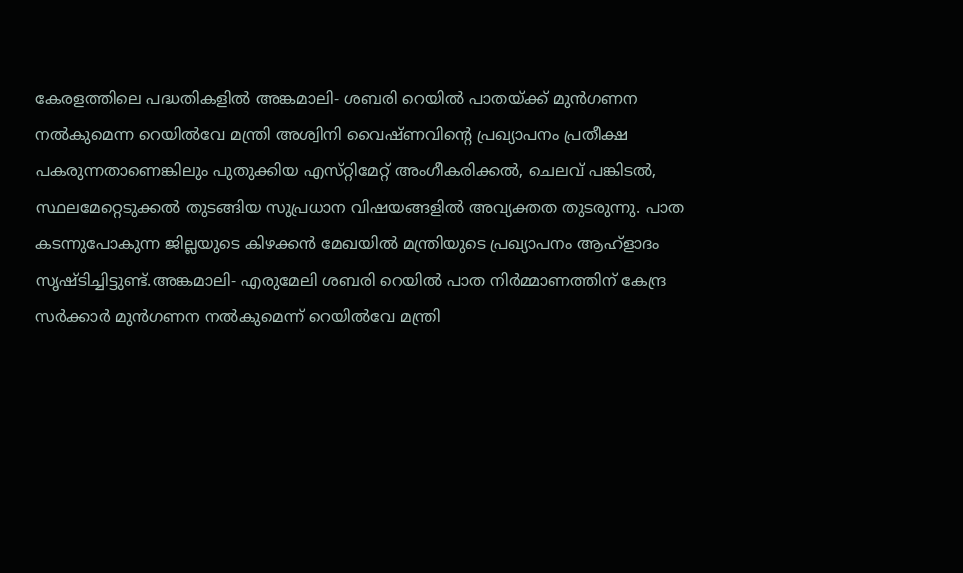കേരളത്തിലെ പദ്ധതികളിൽ അങ്കമാലി- ശബരി റെയിൽ പാതയ്‌ക്ക് മുൻഗണന നൽകുമെന്ന റെയിൽവേ മന്ത്രി അശ്വിനി വൈഷ്‌ണവിന്റെ പ്രഖ്യാപനം പ്രതീക്ഷ പകരുന്നതാണെങ്കിലും പുതുക്കിയ എസ്‌റ്റിമേറ്റ് അംഗീകരിക്കൽ, ചെലവ് പങ്കിടൽ, സ്ഥലമേറ്റെടുക്കൽ തുടങ്ങിയ സുപ്രധാന വിഷയങ്ങളിൽ അവ്യക്തത തുടരുന്നു. പാത കടന്നുപോകുന്ന ജില്ലയുടെ കിഴക്കൻ മേഖയിൽ മന്ത്രിയുടെ പ്രഖ്യാപനം ആഹ്ളാദം സൃഷ്‌ടിച്ചിട്ടുണ്ട്.അങ്കമാലി- എരുമേലി ശബരി റെയിൽ പാത നിർമ്മാണത്തിന് കേന്ദ്ര സർക്കാർ മുൻഗണന നൽകുമെന്ന് റെയിൽവേ മന്ത്രി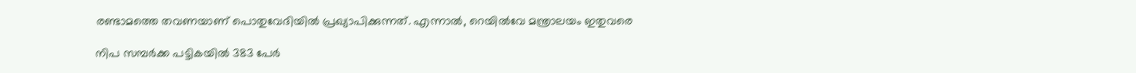രണ്ടാമത്തെ തവണയാണ് പൊതുവേദിയിൽ പ്രഖ്യാപിക്കുന്നത്. എന്നാൽ, റെയിൽവേ മന്ത്രാലയം ഇതുവരെ

നിപ സമ്പർക്ക പട്ടികയിൽ 383 പേർ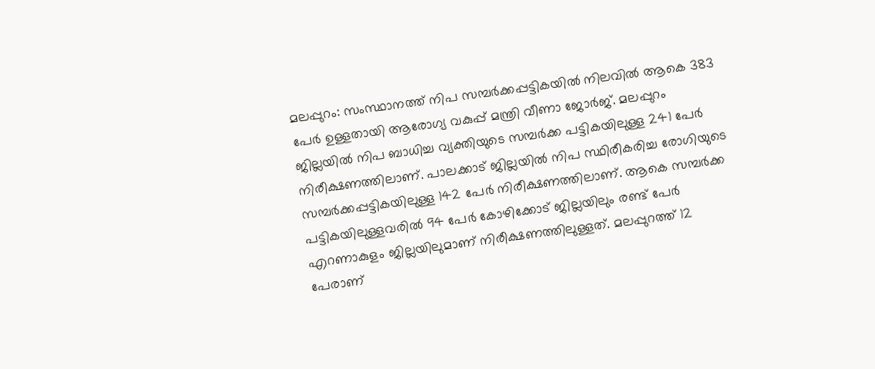മലപ്പുറം: സംസ്ഥാനത്ത് നിപ സമ്പര്‍ക്കപ്പട്ടികയില്‍ നിലവില്‍ ആകെ 383 പേര്‍ ഉള്ളതായി ആരോഗ്യ വകുപ്പ് മന്ത്രി വീണാ ജോര്‍ജ്. മലപ്പുറം ജില്ലയില്‍ നിപ ബാധിച്ച വ്യക്തിയുടെ സമ്പര്‍ക്ക പട്ടികയിലുള്ള 241 പേര്‍ നിരീക്ഷണത്തിലാണ്. പാലക്കാട് ജില്ലയില്‍ നിപ സ്ഥിരീകരിച്ച രോഗിയുടെ സമ്പര്‍ക്കപ്പട്ടികയിലുള്ള 142 പേര്‍ നിരീക്ഷണത്തിലാണ്. ആകെ സമ്പര്‍ക്ക പട്ടികയിലുള്ളവരില്‍ 94 പേര്‍ കോഴിക്കോട് ജില്ലയിലും രണ്ട് പേര്‍ എറണാകുളം ജില്ലയിലുമാണ് നിരീക്ഷണത്തിലുള്ളത്. മലപ്പുറത്ത് 12 പേരാണ്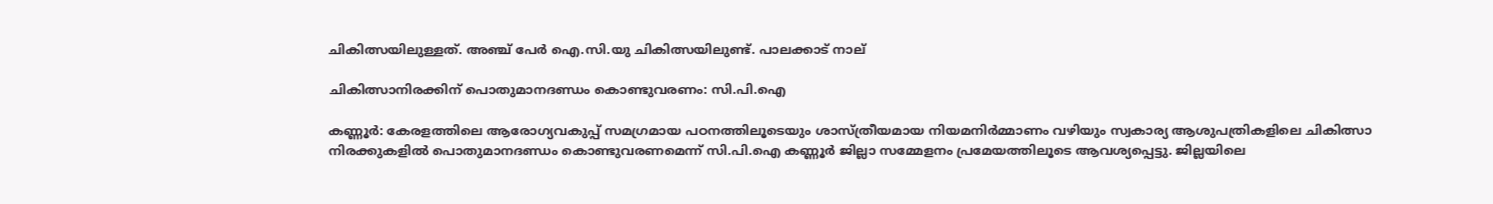ചികിത്സയിലുള്ളത്. അഞ്ച് പേര്‍ ഐ.സി.യു ചികിത്സയിലുണ്ട്. പാലക്കാട് നാല്

ചികിത്സാനിരക്കിന് പൊതുമാനദണ്ഡം കൊണ്ടുവരണം: സി.പി.ഐ

കണ്ണൂർ: കേരളത്തിലെ ആരോഗ്യവകുപ്പ് സമഗ്രമായ പഠനത്തിലൂടെയും ശാസ്ത്രീയമായ നിയമനിർമ്മാണം വഴിയും സ്വകാര്യ ആശുപത്രികളിലെ ചികിത്സാ നിരക്കുകളിൽ പൊതുമാനദണ്ഡം കൊണ്ടുവരണമെന്ന് സി.പി.ഐ കണ്ണൂർ ജില്ലാ സമ്മേളനം പ്രമേയത്തിലൂടെ ആവശ്യപ്പെട്ടു. ജില്ലയിലെ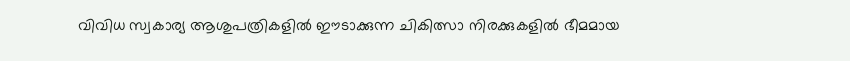വിവിധ സ്വകാര്യ ആശുപത്രികളിൽ ഈടാക്കുന്ന ചികിത്സാ നിരക്കുകളിൽ ഭീമമായ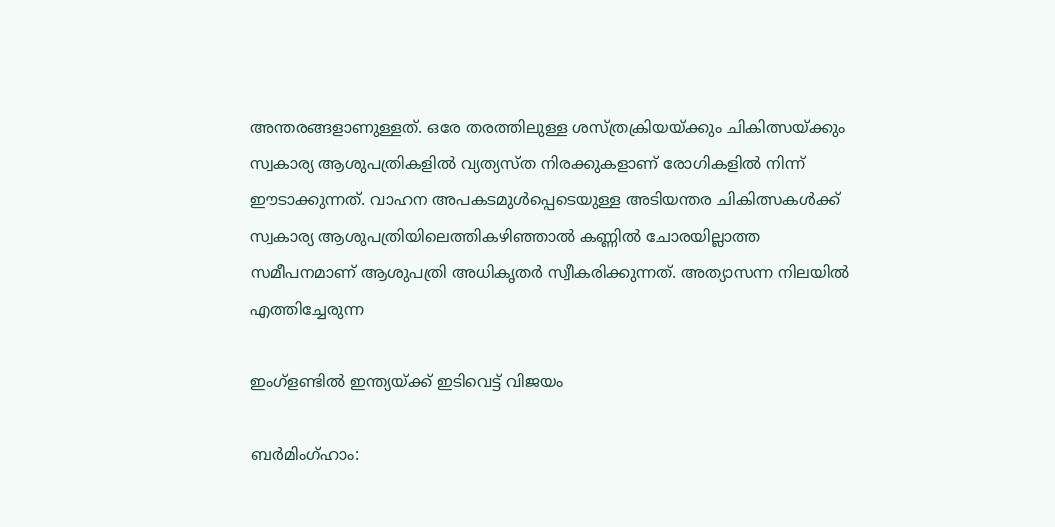അന്തരങ്ങളാണുള്ളത്. ഒരേ തരത്തിലുള്ള ശസ്ത്രക്രിയയ്ക്കും ചികിത്സയ്ക്കും സ്വകാര്യ ആശുപത്രികളിൽ വ്യത്യസ്ത നിരക്കുകളാണ് രോഗികളിൽ നിന്ന് ഈടാക്കുന്നത്. വാഹന അപകടമുൾപ്പെടെയുള്ള അടിയന്തര ചികിത്സകൾക്ക് സ്വകാര്യ ആശുപത്രിയിലെത്തികഴിഞ്ഞാൽ കണ്ണിൽ ചോരയില്ലാത്ത സമീപനമാണ് ആശുപത്രി അധികൃതർ സ്വീകരിക്കുന്നത്. അത്യാസന്ന നിലയിൽ എത്തിച്ചേരുന്ന

ഇംഗ്ളണ്ടിൽ ഇന്ത്യയ്ക്ക് ഇടിവെട്ട് വിജയം

ബർമിംഗ്ഹാം: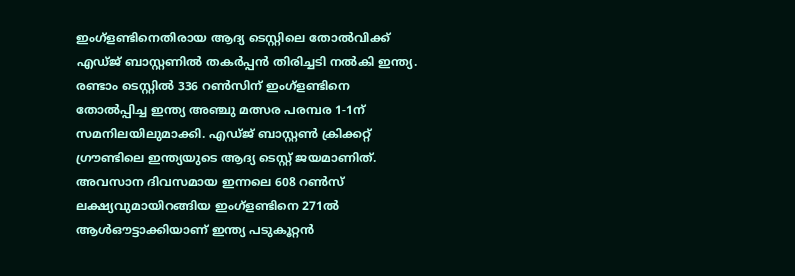ഇംഗ്ളണ്ടിനെതിരായ ആദ്യ ടെസ്റ്റിലെ തോൽവിക്ക് എഡ്ജ് ബാസ്റ്റണിൽ തകർപ്പൻ തിരിച്ചടി നൽകി ഇന്ത്യ. രണ്ടാം ടെസ്റ്റിൽ 336 റൺസിന് ഇംഗ്ളണ്ടിനെ തോൽപ്പിച്ച ഇന്ത്യ അഞ്ചു മത്സര പരമ്പര 1-1ന് സമനിലയിലുമാക്കി. എഡ്‌ജ് ബാസ്റ്റൺ ക്രിക്കറ്റ് ഗ്രൗണ്ടിലെ ഇന്ത്യയുടെ ആദ്യ ടെസ്റ്റ് ജയമാണിത്. അവസാന ദിവസമായ ഇന്നലെ 608 റൺസ് ലക്ഷ്യവുമായിറങ്ങിയ ഇംഗ്ളണ്ടിനെ 271ൽ ആൾഔട്ടാക്കിയാണ് ഇന്ത്യ പടുകൂറ്റൻ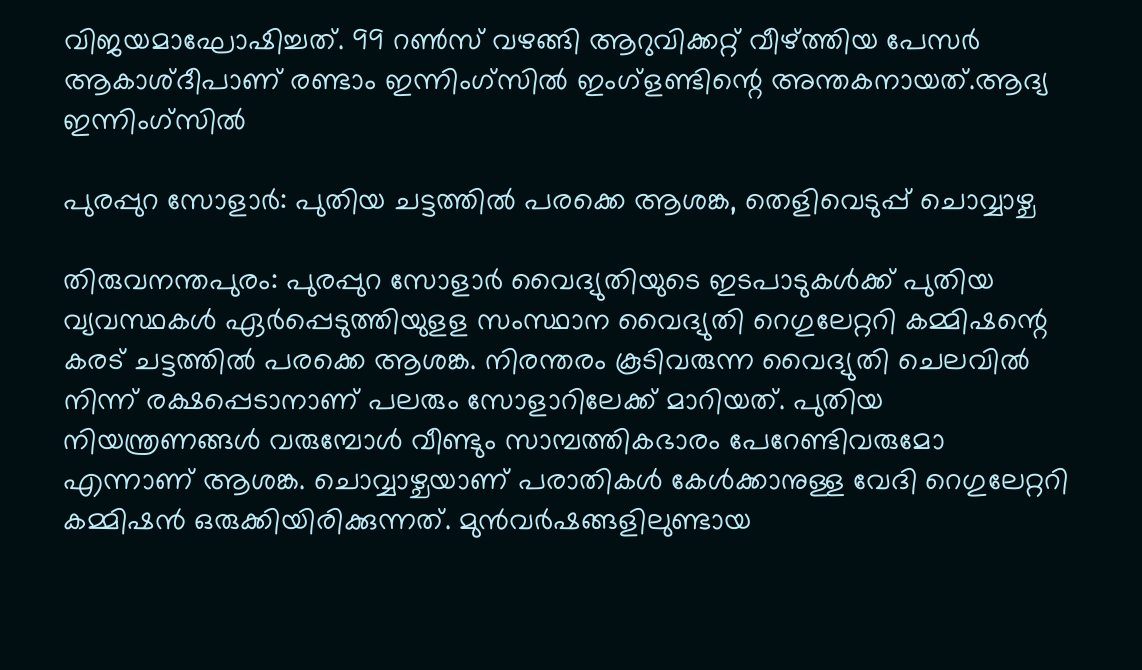വിജയമാഘോഷിച്ചത്. 99 റൺസ് വഴങ്ങി ആറുവിക്കറ്റ് വീഴ്ത്തിയ പേസർ ആകാശ്ദീപാണ് രണ്ടാം ഇന്നിംഗ്സിൽ ഇംഗ്ളണ്ടിന്റെ അന്തകനായത്.ആദ്യ ഇന്നിംഗ്സിൽ

പുരപ്പുറ സോളാർ: പുതിയ ചട്ടത്തിൽ പരക്കെ ആശങ്ക, തെളിവെടുപ്പ് ചൊവ്വാഴ്ച

തിരുവനന്തപുരം: പുരപ്പുറ സോളാർ വൈദ്യുതിയുടെ ഇടപാടുകൾക്ക് പുതിയ വ്യവസ്ഥകൾ ഏർപ്പെടുത്തിയുളള സംസ്ഥാന വൈദ്യുതി റെഗുലേറ്ററി കമ്മിഷന്റെ കരട് ചട്ടത്തിൽ പരക്കെ ആശങ്ക. നിരന്തരം കൂടിവരുന്ന വൈദ്യുതി ചെലവിൽ നിന്ന് രക്ഷപ്പെടാനാണ് പലരും സോളാറിലേക്ക് മാറിയത്. പുതിയ നിയന്ത്രണങ്ങൾ വരുമ്പോൾ വീണ്ടും സാമ്പത്തികഭാരം പേറേണ്ടിവരുമോ എന്നാണ് ആശങ്ക. ചൊവ്വാഴ്ചയാണ് പരാതികൾ കേൾക്കാനുള്ള വേദി റെഗുലേറ്ററി കമ്മിഷൻ ഒരുക്കിയിരിക്കുന്നത്. മുൻവർഷങ്ങളിലുണ്ടായ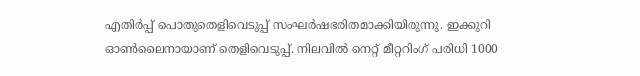എതിർപ്പ് പൊതുതെളിവെടുപ്പ് സംഘർഷഭരിതമാക്കിയിരുന്നു. ഇക്കുറി ഓൺലൈനായാണ് തെളിവെടുപ്പ്. നിലവിൽ നെറ്റ് മീറ്ററിംഗ് പരിധി 1000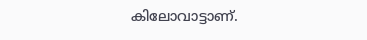കിലോവാട്ടാണ്.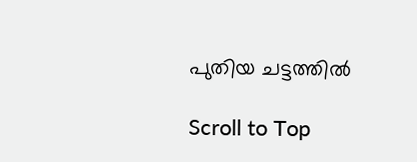പുതിയ ചട്ടത്തിൽ

Scroll to Top